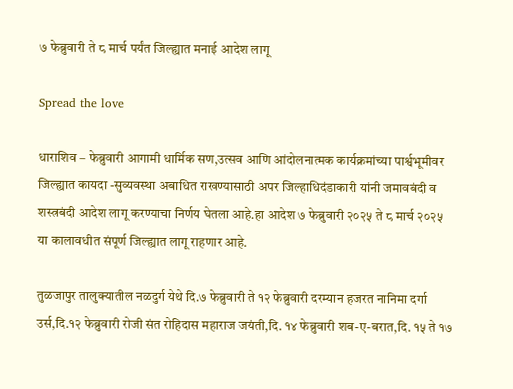७ फेब्रुवारी ते ८ मार्च पर्यंत जिल्ह्यात मनाई आदेश लागू

Spread the love

धाराशिव – फेब्रुवारी आगामी धार्मिक सण,उत्सव आणि आंदोलनात्मक कार्यक्रमांच्या पार्श्वभूमीवर जिल्ह्यात कायदा -सुव्यवस्था अबाधित राखण्यासाठी अपर जिल्हाधिदंडाकारी यांनी जमावबंदी व शस्त्रबंदी आदेश लागू करण्याचा निर्णय घेतला आहे.हा आदेश ७ फेब्रुवारी २०२५ ते ८ मार्च २०२५ या कालावधीत संपूर्ण जिल्ह्यात लागू राहणार आहे.

तुळजापुर तालुक्यातील नळदुर्ग येथे दि.७ फेब्रुवारी ते १२ फेब्रुवारी दरम्यान हजरत नानिमा दर्गा उर्स,दि.१२ फेब्रुवारी रोजी संत रोहिदास महाराज जयंती,दि. १४ फेब्रुवारी शब-ए-बरात,दि. १५ ते १७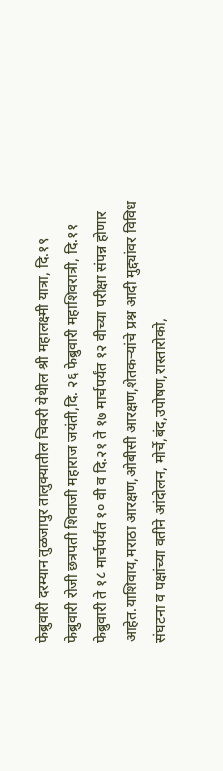फेब्रुवारी दरम्यान तुळजापुर तालुक्यातील चिवरी येथील श्री महालक्ष्मी यात्रा, दि.१९ फेब्रुवारी रोजी छत्रपती शिवाजी महाराज जयंती,दि. २६ फेब्रुवारी महाशिवरात्री, दि.११ फेब्रुवारी ते १८ मार्चपर्यंत १० वी व दि.२१ ते १७ मार्चपर्यंत १२ वीच्या परीक्षा संपन्न होणार आहेत.याशिवाय,मराठा आरक्षण,ओबीसी आरक्षण,शेतकऱ्यांचे प्रश्न आदी मुद्द्यांवर विविध संघटना व पक्षांच्या वतीने आंदोलन, मोर्चे,बंद,उपोषण,रास्तारोको,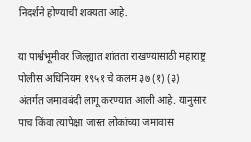निदर्शने होण्याची शक्यता आहे.

या पार्श्वभूमीवर जिल्ह्यात शांतता राखण्यासाठी महाराष्ट्र पोलीस अधिनियम १९५१ चे कलम ३७ (१) (३) अंतर्गत जमावबंदी लागू करण्यात आली आहे. यानुसार पाच किंवा त्यापेक्षा जास्त लोकांच्या जमावास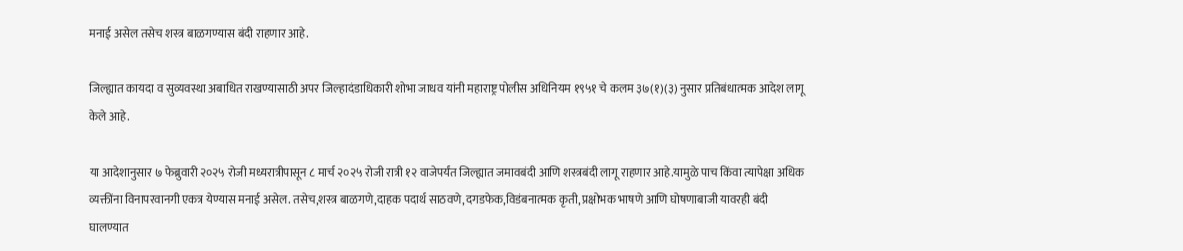मनाई असेल तसेच शस्त्र बाळगण्यास बंदी राहणार आहे.

जिल्ह्यात कायदा व सुव्यवस्था अबाधित राखण्यासाठी अपर जिल्हादंडाधिकारी शोभा जाधव यांनी महाराष्ट्र पोलीस अधिनियम १९५१ चे कलम ३७(१)(३) नुसार प्रतिबंधात्मक आदेश लागू केले आहे.

या आदेशानुसार ७ फेब्रुवारी २०२५ रोजी मध्यरात्रीपासून ८ मार्च २०२५ रोजी रात्री १२ वाजेपर्यंत जिल्ह्यात जमावबंदी आणि शस्त्रबंदी लागू राहणार आहे.यामुळे पाच किंवा त्यापेक्षा अधिक व्यक्तींना विनापरवानगी एकत्र येण्यास मनाई असेल. तसेच,शस्त्र बाळगणे,दाहक पदार्थ साठवणे,दगडफेक,विडंबनात्मक कृती, प्रक्षोभक भाषणे आणि घोषणाबाजी यावरही बंदी घालण्यात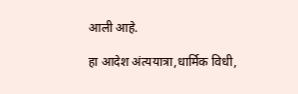आली आहे.

हा आदेश अंत्ययात्रा,धार्मिक विधी,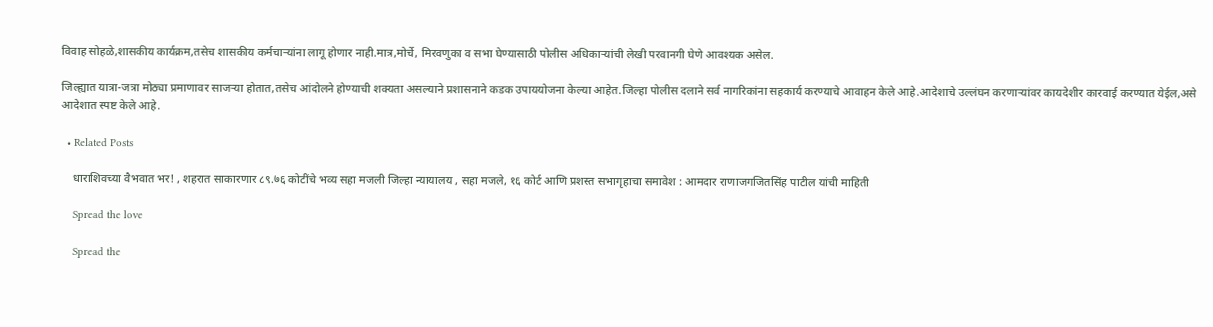विवाह सोहळे,शासकीय कार्यक्रम,तसेच शासकीय कर्मचाऱ्यांना लागू होणार नाही.मात्र,मोर्चे, मिरवणुका व सभा घेण्यासाठी पोलीस अधिकाऱ्यांची लेखी परवानगी घेणे आवश्यक असेल.

जिल्ह्यात यात्रा-जत्रा मोठ्या प्रमाणावर साजऱ्या होतात,तसेच आंदोलने होण्याची शक्यता असल्याने प्रशासनाने कडक उपाययोजना केल्या आहेत.जिल्हा पोलीस दलाने सर्व नागरिकांना सहकार्य करण्याचे आवाहन केले आहे.आदेशाचे उल्लंघन करणाऱ्यांवर कायदेशीर कारवाई करण्यात येईल,असे आदेशात स्पष्ट केले आहे.

  • Related Posts

    धाराशिवच्या वैभवात भर! , शहरात साकारणार ८९.७६ कोटींचे भव्य सहा मजली जिल्हा न्यायालय , सहा मजले, १६ कोर्ट आणि प्रशस्त सभागृहाचा समावेश : आमदार राणाजगजितसिंह पाटील यांची माहिती

    Spread the love

    Spread the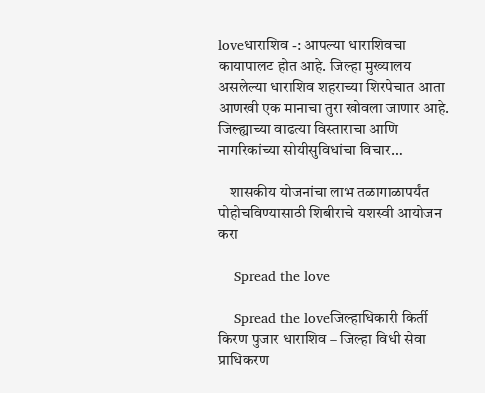loveधाराशिव -: आपल्या धाराशिवचा कायापालट होत आहे. जिल्हा मुख्यालय असलेल्या धाराशिव शहराच्या शिरपेचात आता आणखी एक मानाचा तुरा खोवला जाणार आहे. जिल्ह्याच्या वाढत्या विस्ताराचा आणि नागरिकांच्या सोयीसुविधांचा विचार…

    शासकीय योजनांचा लाभ तळागाळापर्यंत पोहोचविण्यासाठी शिबीराचे यशस्वी आयोजन करा

    Spread the love

    Spread the loveजिल्हाधिकारी किर्ती किरण पुजार धाराशिव – जिल्हा विधी सेवा प्राधिकरण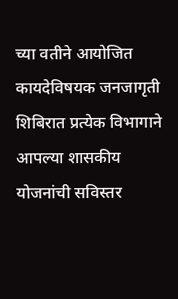च्या वतीने आयोजित कायदेविषयक जनजागृती शिबिरात प्रत्येक विभागाने आपल्या शासकीय योजनांची सविस्तर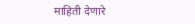माहिती देणारे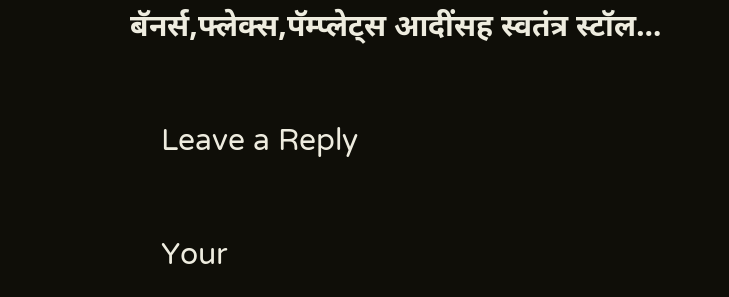बॅनर्स,फ्लेक्स,पॅम्प्लेट्स आदींसह स्वतंत्र स्टॉल…

    Leave a Reply

    Your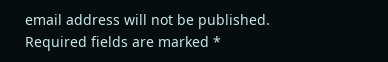email address will not be published. Required fields are marked *